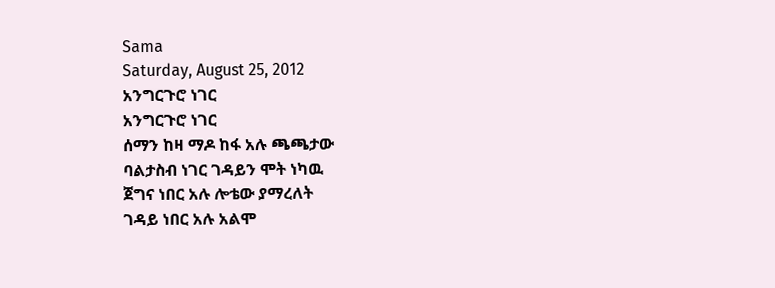Sama
Saturday, August 25, 2012
አንግርጉሮ ነገር
አንግርጉሮ ነገር
ሰማን ከዛ ማዶ ከፋ አሉ ጫጫታው
ባልታስብ ነገር ገዳይን ሞት ነካዉ
ጀግና ነበር አሉ ሎቴው ያማረለት
ገዳይ ነበር አሉ አልሞ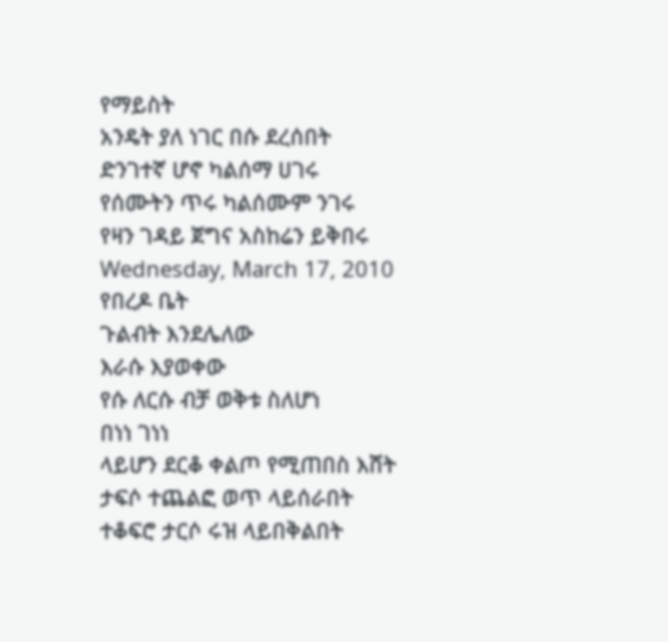የማይስት
አንዴት ያለ ነገር በሱ ደረሰበት
ድንገተኛ ሆኖ ካልሰማ ሀገሩ
የሰሙትን ጥሩ ካልሰሙም ንገሩ
የዛን ገዳይ ጀግና አስከሬን ይቅበሩ
Wednesday, March 17, 2010
የበረዶ ቤት
ጉልብት እንደሌለው
እራሱ እያወቀው
የሱ ለርሱ ብቻ ወቅቱ ስለሆነ
በነነ ገነነ
ላይሆን ደርቆ ቀልጦ የሚጠበስ እሸት
ታፍሶ ተጨልፎ ወጥ ላይሰራበት
ተቆፍሮ ታርሶ ሩዝ ላይበቅልበት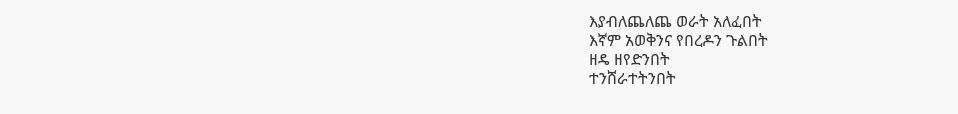እያብለጨለጨ ወራት አለፈበት
እኛም አወቅንና የበረዶን ጉልበት
ዘዴ ዘየድንበት
ተንሸራተትንበት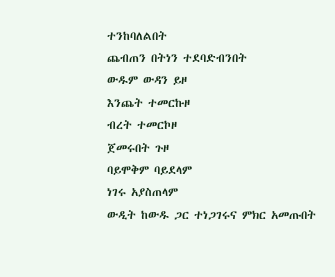ተንከባለልበት
ጨብጠን በትነን ተደባድብንበት
ውዱም ውዳን ይዞ
እንጨት ተመርኩዞ
ብረት ተመርኮዞ
ጀመሩበት ጉዞ
ባይሞቅም ባይደላም
ነገሩ አያስጠላም
ውዲት ከውዱ ጋር ተነጋገሩና ምክር አመጡበት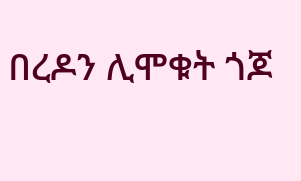በረዶን ሊሞቁት ጎጆ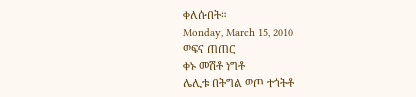ቀለሱበት።
Monday, March 15, 2010
ወፍና ጠጠር
ቀኑ መሽቶ ነግቶ
ሌሊቱ በትግል ወጦ ተጎትቶ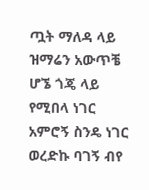ጧት ማለዳ ላይ
ዝማሬን አውጥቼ ሆኜ ጎጄ ላይ
የሚበላ ነገር አምሮኝ ስንዴ ነገር
ወረድኩ ባገኝ ብየ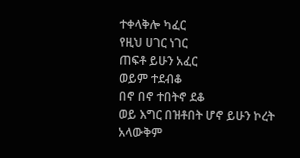ተቀላቅሎ ካፈር
የዚህ ሀገር ነገር
ጠፍቶ ይሁን አፈር
ወይም ተደብቆ
በኖ በኖ ተበትኖ ደቆ
ወይ እግር በዝቶበት ሆኖ ይሁን ኮረት
አላውቅም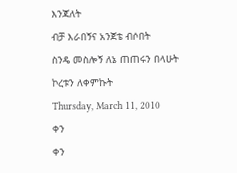እንጃለት
ብቻ እራበኝና አንጀቴ ብሶበት
ስንዴ መስሎኝ ለኔ ጠጠሩን በላሁት
ኮረቱን ለቀምኩት
Thursday, March 11, 2010
ቀን
ቀን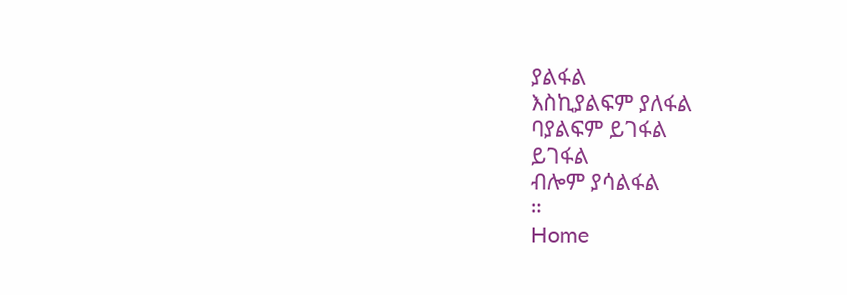ያልፋል
እስኪያልፍም ያለፋል
ባያልፍም ይገፋል
ይገፋል
ብሎም ያሳልፋል
።
Home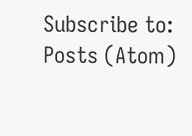Subscribe to:
Posts (Atom)